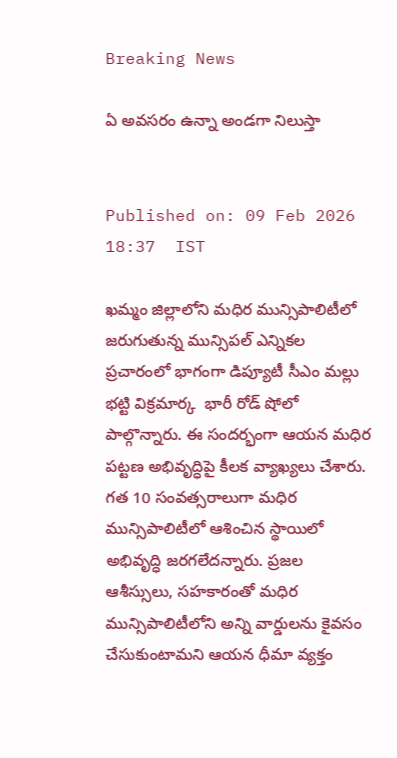Breaking News

ఏ అవసరం ఉన్నా అండగా నిలుస్తా


Published on: 09 Feb 2026 18:37  IST

ఖమ్మం జిల్లాలోని మధిర మున్సిపాలిటీలో జరుగుతున్న మున్సిపల్ ఎన్నికల ప్రచారంలో భాగంగా డిప్యూటీ సీఎం మల్లు భట్టి విక్రమార్క  భారీ రోడ్ షోలో పాల్గొన్నారు. ఈ సందర్భంగా ఆయన మధిర పట్టణ అభివృద్ధిపై కీలక వ్యాఖ్యలు చేశారు. గత 10 సంవత్సరాలుగా మధిర మున్సిపాలిటీలో ఆశించిన స్థాయిలో అభివృద్ధి జరగలేదన్నారు. ప్రజల ఆశీస్సులు, సహకారంతో మధిర మున్సిపాలిటీలోని అన్ని వార్డులను కైవసం చేసుకుంటామని ఆయన ధీమా వ్యక్తం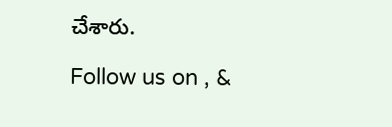చేశారు.

Follow us on , &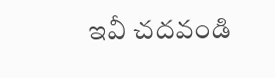ఇవీ చదవండి